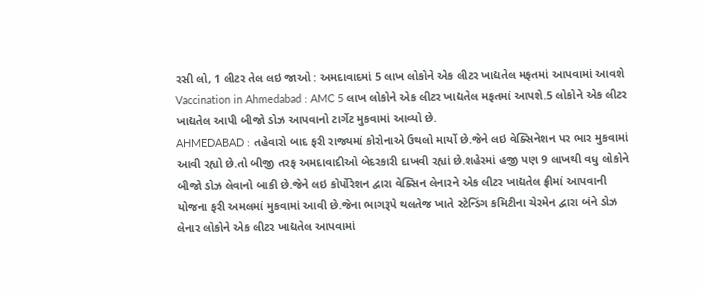રસી લો, 1 લીટર તેલ લઇ જાઓ : અમદાવાદમાં 5 લાખ લોકોને એક લીટર ખાદ્યતેલ મફતમાં આપવામાં આવશે
Vaccination in Ahmedabad : AMC 5 લાખ લોકોને એક લીટર ખાદ્યતેલ મફતમાં આપશે.5 લોકોને એક લીટર ખાદ્યતેલ આપી બીજો ડોઝ આપવાનો ટાર્ગેટ મુકવામાં આવ્યો છે.
AHMEDABAD : તહેવારો બાદ ફરી રાજ્યમાં કોરોનાએ ઉથલો માર્યો છે.જેને લઇ વેક્સિનેશન પર ભાર મુકવામાં આવી રહ્યો છે.તો બીજી તરફ અમદાવાદીઓ બેદરકારી દાખવી રહ્યાં છે.શહેરમાં હજી પણ 9 લાખથી વધુ લોકોને બીજો ડોઝ લેવાનો બાકી છે.જેને લઇ કોર્પોરેશન દ્વારા વેક્સિન લેનારને એક લીટર ખાદ્યતેલ ફ્રીમાં આપવાની યોજના ફરી અમલમાં મુકવામાં આવી છે.જેના ભાગરૂપે થલતેજ ખાતે સ્ટેન્ડિંગ કમિટીના ચેરમેન દ્વારા બંને ડોઝ લેનાર લોકોને એક લીટર ખાદ્યતેલ આપવામાં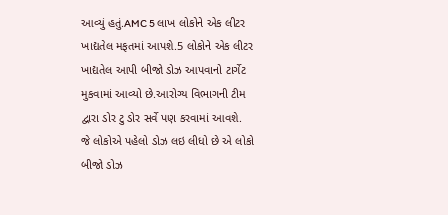આવ્યું હતું.AMC 5 લાખ લોકોને એક લીટર ખાદ્યતેલ મફતમાં આપશે.5 લોકોને એક લીટર ખાદ્યતેલ આપી બીજો ડોઝ આપવાનો ટાર્ગેટ મુકવામાં આવ્યો છે.આરોગ્ય વિભાગની ટીમ દ્વારા ડોર ટુ ડોર સર્વે પણ કરવામાં આવશે.
જે લોકોએ પહેલો ડોઝ લઇ લીધો છે એ લોકો બીજો ડોઝ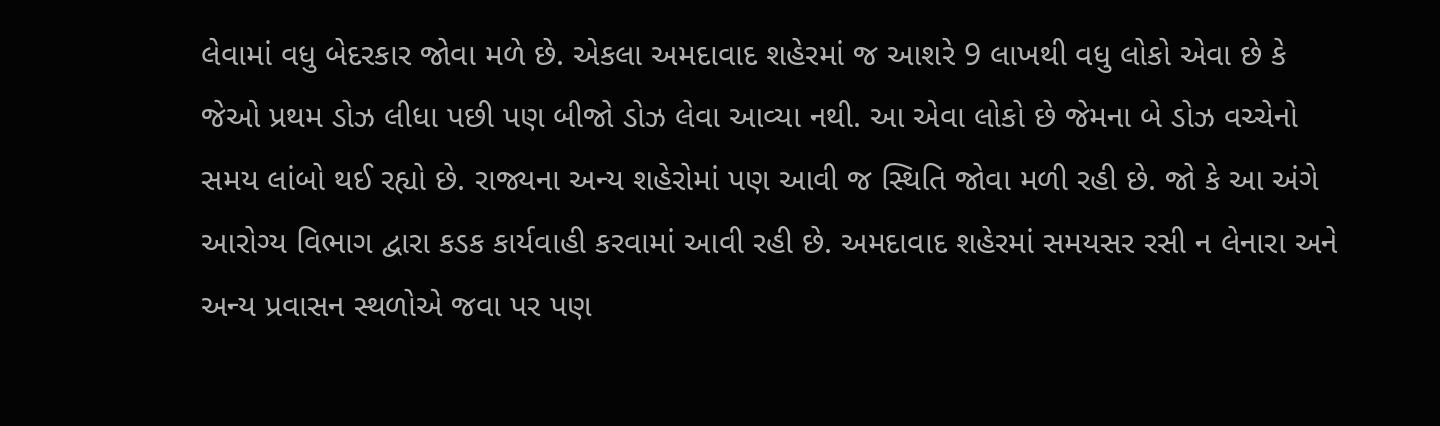લેવામાં વધુ બેદરકાર જોવા મળે છે. એકલા અમદાવાદ શહેરમાં જ આશરે 9 લાખથી વધુ લોકો એવા છે કે જેઓ પ્રથમ ડોઝ લીધા પછી પણ બીજો ડોઝ લેવા આવ્યા નથી. આ એવા લોકો છે જેમના બે ડોઝ વચ્ચેનો સમય લાંબો થઈ રહ્યો છે. રાજ્યના અન્ય શહેરોમાં પણ આવી જ સ્થિતિ જોવા મળી રહી છે. જો કે આ અંગે આરોગ્ય વિભાગ દ્વારા કડક કાર્યવાહી કરવામાં આવી રહી છે. અમદાવાદ શહેરમાં સમયસર રસી ન લેનારા અને અન્ય પ્રવાસન સ્થળોએ જવા પર પણ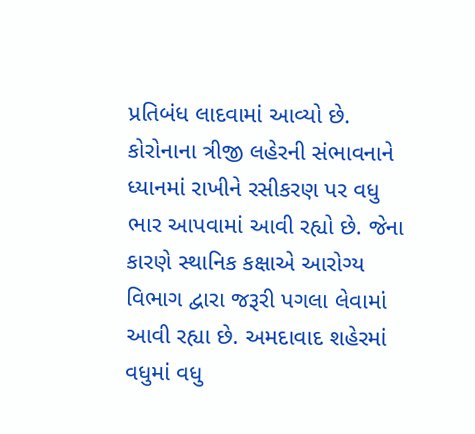પ્રતિબંધ લાદવામાં આવ્યો છે.
કોરોનાના ત્રીજી લહેરની સંભાવનાને ધ્યાનમાં રાખીને રસીકરણ પર વધુ ભાર આપવામાં આવી રહ્યો છે. જેના કારણે સ્થાનિક કક્ષાએ આરોગ્ય વિભાગ દ્વારા જરૂરી પગલા લેવામાં આવી રહ્યા છે. અમદાવાદ શહેરમાં વધુમાં વધુ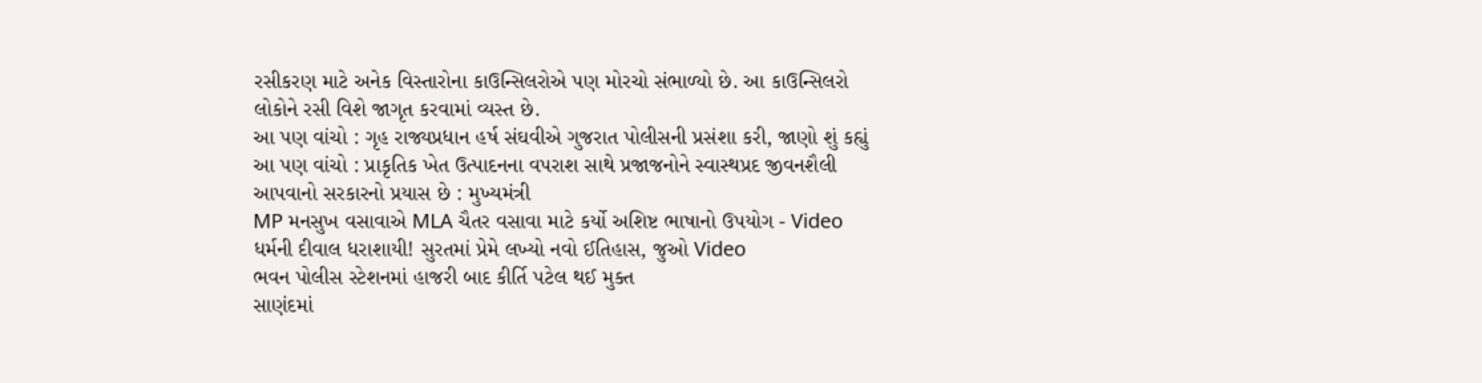રસીકરણ માટે અનેક વિસ્તારોના કાઉન્સિલરોએ પણ મોરચો સંભાળ્યો છે. આ કાઉન્સિલરો લોકોને રસી વિશે જાગૃત કરવામાં વ્યસ્ત છે.
આ પણ વાંચો : ગૃહ રાજ્યપ્રધાન હર્ષ સંઘવીએ ગુજરાત પોલીસની પ્રસંશા કરી, જાણો શું કહ્યું
આ પણ વાંચો : પ્રાકૃતિક ખેત ઉત્પાદનના વપરાશ સાથે પ્રજાજનોને સ્વાસ્થપ્રદ જીવનશૈલી આપવાનો સરકારનો પ્રયાસ છે : મુખ્યમંત્રી
MP મનસુખ વસાવાએ MLA ચૈતર વસાવા માટે કર્યો અશિષ્ટ ભાષાનો ઉપયોગ - Video
ધર્મની દીવાલ ધરાશાયી! સુરતમાં પ્રેમે લખ્યો નવો ઈતિહાસ, જુઓ Video
ભવન પોલીસ સ્ટેશનમાં હાજરી બાદ કીર્તિ પટેલ થઈ મુક્ત
સાણંદમાં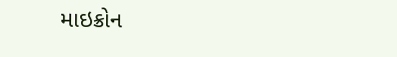માઇક્રોન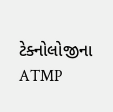ટેક્નોલોજીના ATMP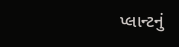પ્લાન્ટનું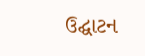ઉદ્ઘાટન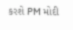કરશે PM મોદી